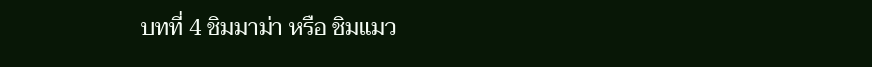บทที่ 4 ชิมมาม่า หรือ ชิมแมว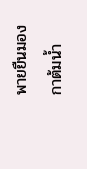พายยืนมองกาต้มน้ำ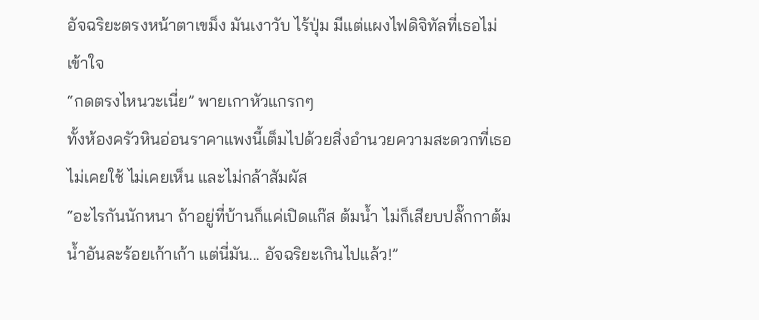อัจฉริยะตรงหน้าตาเขม็ง มันเงาวับ ไร้ปุ่ม มีแต่แผงไฟดิจิทัลที่เธอไม่เข้าใจ
“กดตรงไหนวะเนี่ย” พายเกาหัวแกรกๆ
ทั้งห้องครัวหินอ่อนราคาแพงนี้เต็มไปด้วยสิ่งอำนวยความสะดวกที่เธอไม่เคยใช้ ไม่เคยเห็น และไม่กล้าสัมผัส
“อะไรกันนักหนา ถ้าอยู่ที่บ้านก็แค่เปิดแก๊ส ต้มน้ำ ไม่ก็เสียบปลั๊กกาต้มน้ำอันละร้อยเก้าเก้า แต่นี่มัน... อัจฉริยะเกินไปแล้ว!”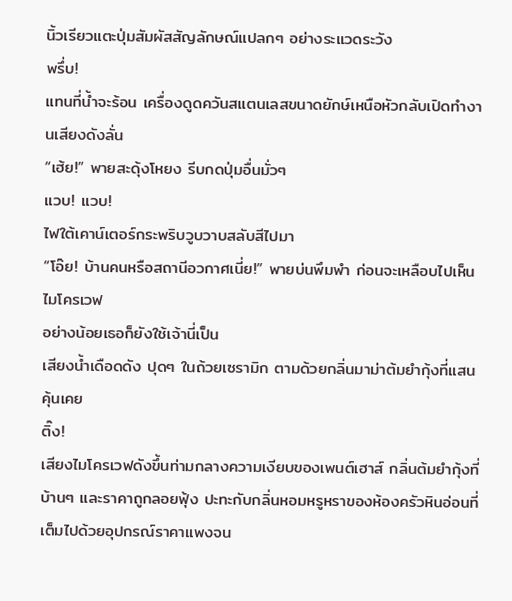นิ้วเรียวแตะปุ่มสัมผัสสัญลักษณ์แปลกๆ อย่างระแวดระวัง
พรึ่บ!
แทนที่น้ำจะร้อน เครื่องดูดควันสแตนเลสขนาดยักษ์เหนือหัวกลับเปิดทำงานเสียงดังลั่น
“เฮ้ย!” พายสะดุ้งโหยง รีบกดปุ่มอื่นมั่วๆ
แวบ! แวบ!
ไฟใต้เคาน์เตอร์กระพริบวูบวาบสลับสีไปมา
“โอ๊ย! บ้านคนหรือสถานีอวกาศเนี่ย!” พายบ่นพึมพำ ก่อนจะเหลือบไปเห็นไมโครเวฟ
อย่างน้อยเธอก็ยังใช้เจ้านี่เป็น
เสียงน้ำเดือดดัง ปุดๆ ในถ้วยเซรามิก ตามด้วยกลิ่นมาม่าต้มยำกุ้งที่แสนคุ้นเคย
ติ๊ง!
เสียงไมโครเวฟดังขึ้นท่ามกลางความเงียบของเพนต์เฮาส์ กลิ่นต้มยำกุ้งที่บ้านๆ และราคาถูกลอยฟุ้ง ปะทะกับกลิ่นหอมหรูหราของห้องครัวหินอ่อนที่เต็มไปด้วยอุปกรณ์ราคาแพงจน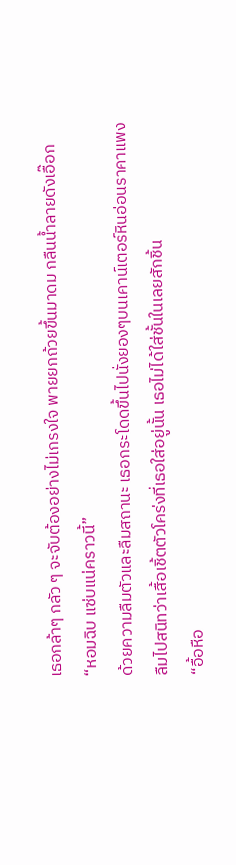เธอกล้าๆ กลัว ๆ จะจับต้องอย่างไม่เกรงใจ พายยกถ้วยขึ้นมาดม กลืนน้ำลายดังเอื๊อก
“หอมฉิบ แซ่บแน่คราวนี้”
ด้วยความลืมตัวและลืมสถานะ เธอกระโดดขึ้นไปนั่งยองๆบนเคาน์เตอร์หินอ่อนราคาแพง ลืมไปสนิทว่าเสื้อเชิ้ตตัวโคร่งที่เธอใส่อยู่นั้น เธอไม่ได้ใส่ชั้นในเลยสักชิ้น
“อื้อหือ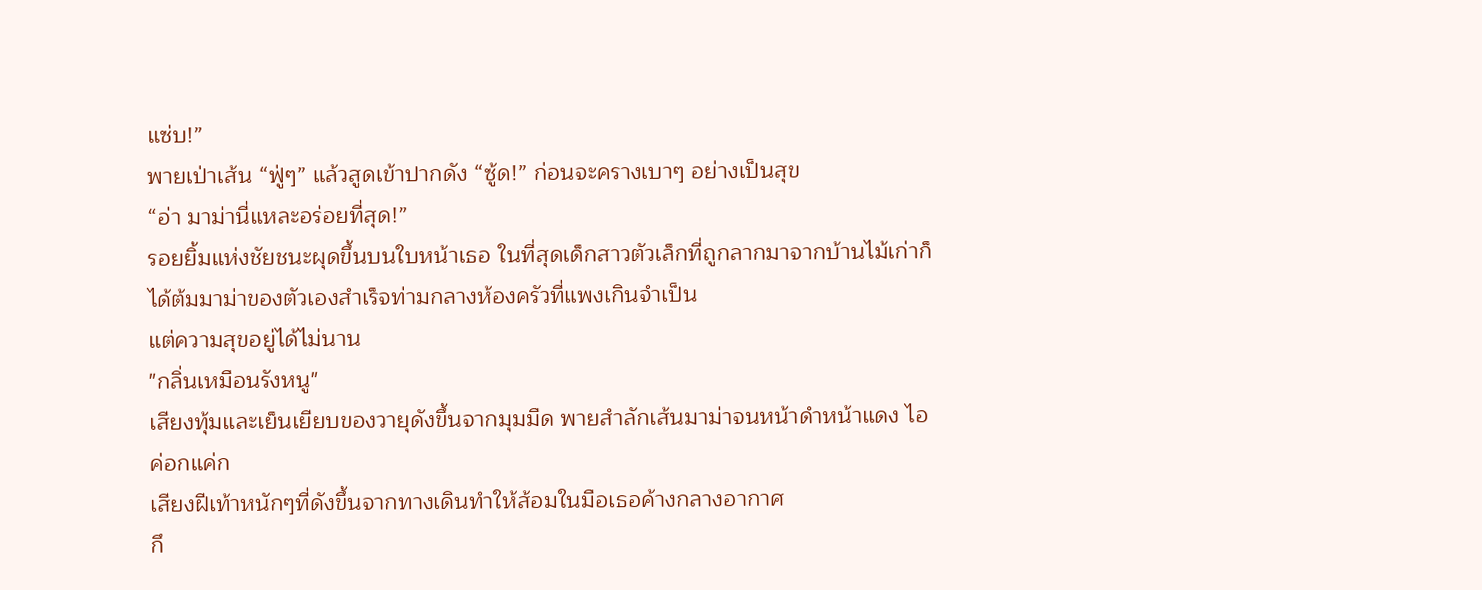แซ่บ!”
พายเป่าเส้น “ฟู่ๆ” แล้วสูดเข้าปากดัง “ซู้ด!” ก่อนจะครางเบาๆ อย่างเป็นสุข
“อ่า มาม่านี่แหละอร่อยที่สุด!”
รอยยิ้มแห่งชัยชนะผุดขึ้นบนใบหน้าเธอ ในที่สุดเด็กสาวตัวเล็กที่ถูกลากมาจากบ้านไม้เก่าก็ได้ต้มมาม่าของตัวเองสำเร็จท่ามกลางห้องครัวที่แพงเกินจำเป็น
แต่ความสุขอยู่ได้ไม่นาน
"กลิ่นเหมือนรังหนู"
เสียงทุ้มและเย็นเยียบของวายุดังขึ้นจากมุมมืด พายสำลักเส้นมาม่าจนหน้าดำหน้าแดง ไอค่อกแค่ก
เสียงฝีเท้าหนักๆที่ดังขึ้นจากทางเดินทำให้ส้อมในมือเธอค้างกลางอากาศ
กึ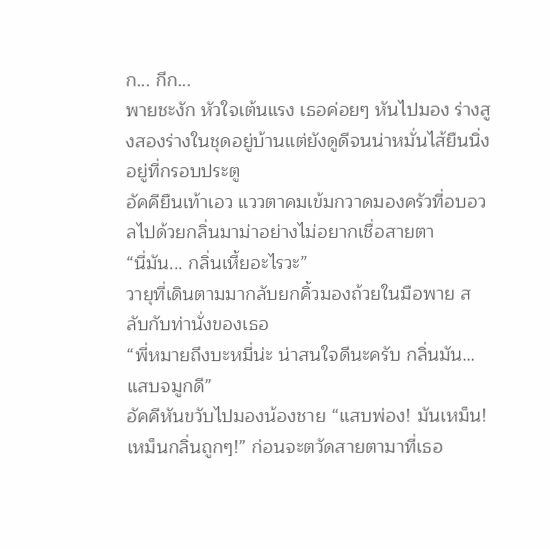ก... กึก...
พายชะงัก หัวใจเต้นแรง เธอค่อยๆ หันไปมอง ร่างสูงสองร่างในชุดอยู่บ้านแต่ยังดูดีจนน่าหมั่นไส้ยืนนิ่งอยู่ที่กรอบประตู
อัคคียืนเท้าเอว แววตาคมเข้มกวาดมองครัวที่อบอวลไปด้วยกลิ่นมาม่าอย่างไม่อยากเชื่อสายตา
“นี่มัน... กลิ่นเหี้ยอะไรวะ”
วายุที่เดินตามมากลับยกคิ้วมองถ้วยในมือพาย สลับกับท่านั่งของเธอ
“พี่หมายถึงบะหมี่น่ะ น่าสนใจดีนะครับ กลิ่นมัน… แสบจมูกดี”
อัคคีหันขวับไปมองน้องชาย “แสบพ่อง! มันเหม็น! เหม็นกลิ่นถูกๆ!” ก่อนจะตวัดสายตามาที่เธอ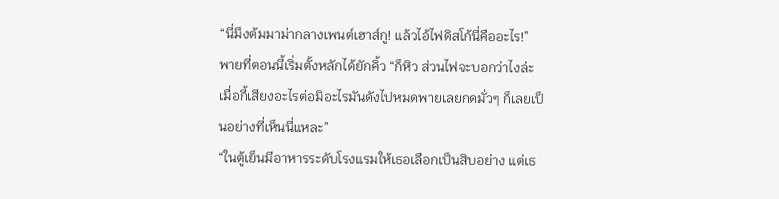“นี่มึงต้มมาม่ากลางเพนต์เฮาส์กู! แล้วไอ้ไฟดิสโก้นี่คืออะไร!”
พายที่ตอนนี้เริ่มตั้งหลักได้ยักคิ้ว “ก็หิว ส่วนไฟจะบอกว่าไงล่ะ เมื่อกี้เสียงอะไรต่อมิอะไรมันดังไปหมดพายเลยกดมั่วๆ ก็เลยเป็นอย่างที่เห็นนี่แหละ”
“ในตู้เย็นมีอาหารระดับโรงแรมให้เธอเลือกเป็นสิบอย่าง แต่เธ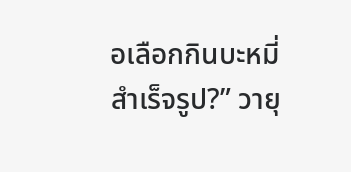อเลือกกินบะหมี่สำเร็จรูป?” วายุ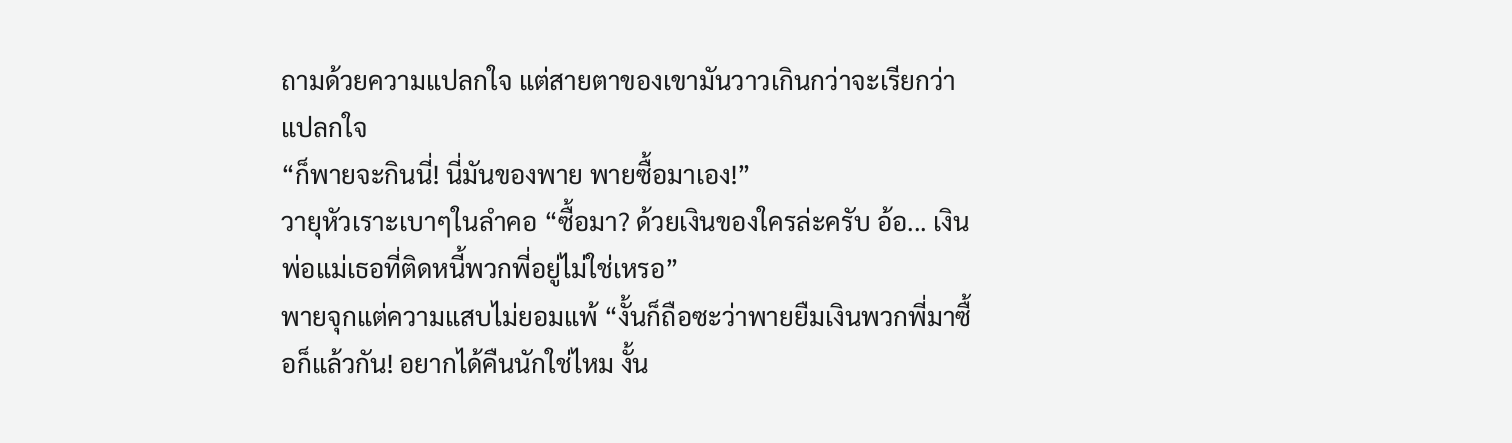ถามด้วยความแปลกใจ แต่สายตาของเขามันวาวเกินกว่าจะเรียกว่าแปลกใจ
“ก็พายจะกินนี่! นี่มันของพาย พายซื้อมาเอง!”
วายุหัวเราะเบาๆในลำคอ “ซื้อมา? ด้วยเงินของใครล่ะครับ อ้อ... เงินพ่อแม่เธอที่ติดหนี้พวกพี่อยู่ไม่ใช่เหรอ”
พายจุกแต่ความแสบไม่ยอมแพ้ “งั้นก็ถือซะว่าพายยืมเงินพวกพี่มาซื้อก็แล้วกัน! อยากได้คืนนักใช่ไหม งั้น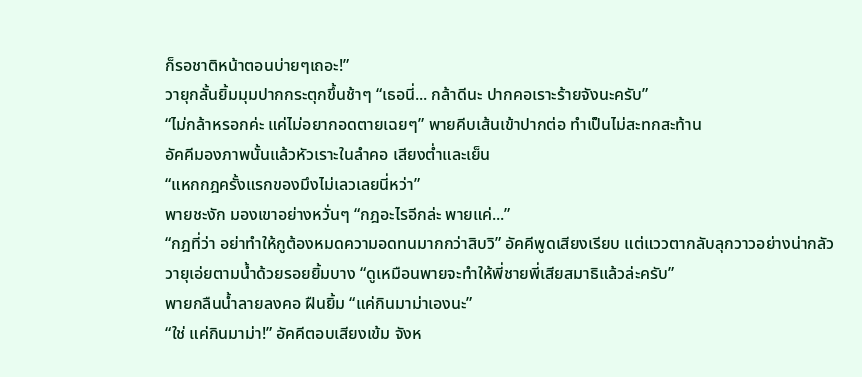ก็รอชาติหน้าตอนบ่ายๆเถอะ!”
วายุกลั้นยิ้มมุมปากกระตุกขึ้นช้าๆ “เธอนี่... กล้าดีนะ ปากคอเราะร้ายจังนะครับ”
“ไม่กล้าหรอกค่ะ แค่ไม่อยากอดตายเฉยๆ” พายคีบเส้นเข้าปากต่อ ทำเป็นไม่สะทกสะท้าน
อัคคีมองภาพนั้นแล้วหัวเราะในลำคอ เสียงต่ำและเย็น
“แหกกฎครั้งแรกของมึงไม่เลวเลยนี่หว่า”
พายชะงัก มองเขาอย่างหวั่นๆ “กฎอะไรอีกล่ะ พายแค่...”
“กฎที่ว่า อย่าทำให้กูต้องหมดความอดทนมากกว่าสิบวิ” อัคคีพูดเสียงเรียบ แต่แววตากลับลุกวาวอย่างน่ากลัว
วายุเอ่ยตามน้ำด้วยรอยยิ้มบาง “ดูเหมือนพายจะทำให้พี่ชายพี่เสียสมาธิแล้วล่ะครับ”
พายกลืนน้ำลายลงคอ ฝืนยิ้ม “แค่กินมาม่าเองนะ”
“ใช่ แค่กินมาม่า!” อัคคีตอบเสียงเข้ม จังห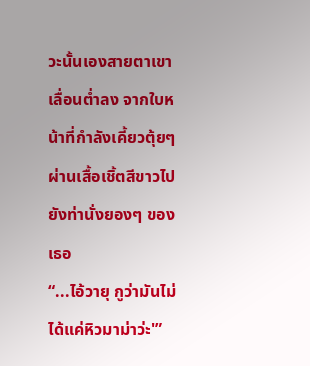วะนั้นเองสายตาเขาเลื่อนต่ำลง จากใบหน้าที่กำลังเคี้ยวตุ้ยๆ ผ่านเสื้อเชิ้ตสีขาวไปยังท่านั่งยองๆ ของเธอ
“...ไอ้วายุ กูว่ามันไม่ได้แค่หิวมาม่าว่ะ'”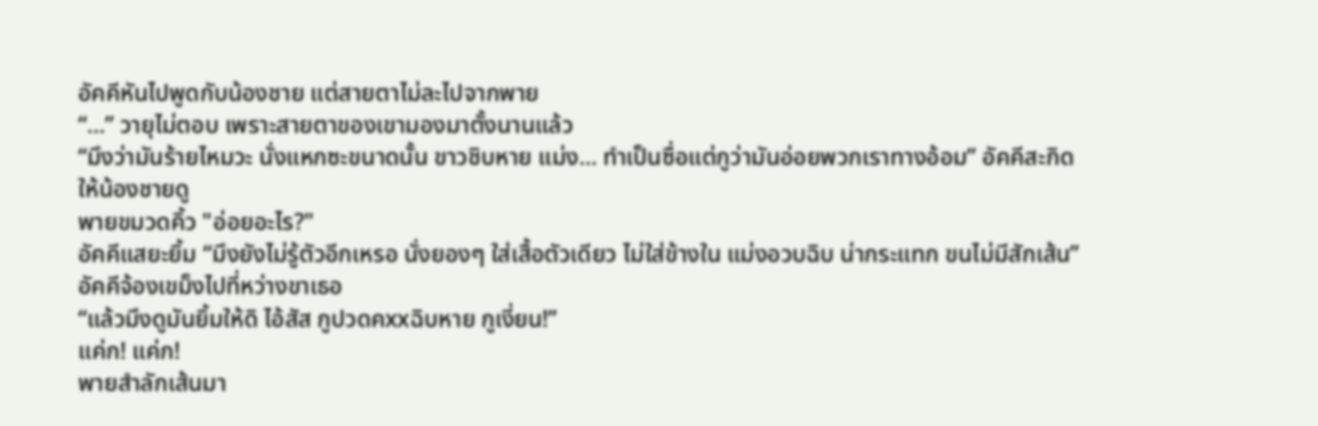อัคคีหันไปพูดกับน้องชาย แต่สายตาไม่ละไปจากพาย
“...” วายุไม่ตอบ เพราะสายตาของเขามองมาตั้งนานแล้ว
“มึงว่ามันร้ายไหมวะ นั่งแหกซะขนาดนั้น ขาวชิบหาย แม่ง... ทำเป็นซื่อแต่กูว่ามันอ่อยพวกเราทางอ้อม” อัคคีสะกิดให้น้องชายดู
พายขมวดคิ้ว "อ่อยอะไร?"
อัคคีแสยะยิ้ม “มึงยังไม่รู้ตัวอีกเหรอ นั่งยองๆ ใส่เสื้อตัวเดียว ไม่ใส่ข้างใน แม่งอวบฉิบ น่ากระแทก ขนไม่มีสักเส้น”
อัคคีจ้องเขม็งไปที่หว่างขาเธอ
“แล้วมึงดูมันยิ้มให้ดิ ไอ้สัส กูปวดคxxฉิบหาย กูเงี่ยน!”
แค่ก! แค่ก!
พายสำลักเส้นมา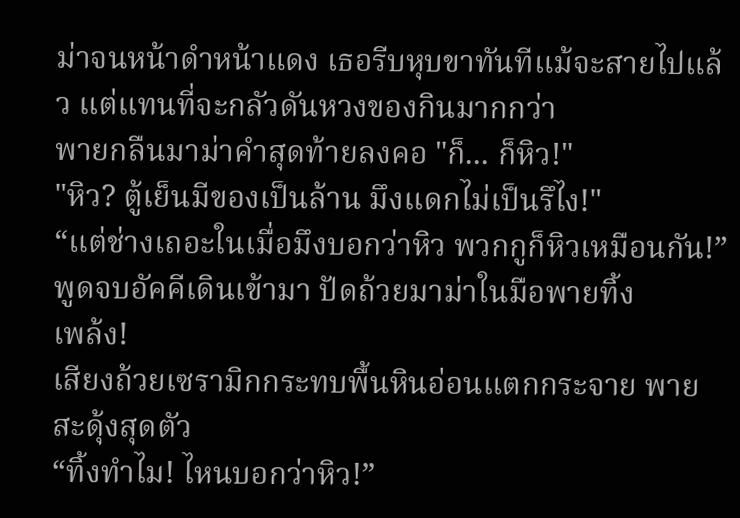ม่าจนหน้าดำหน้าแดง เธอรีบหุบขาทันทีแม้จะสายไปแล้ว แต่แทนที่จะกลัวดันหวงของกินมากกว่า
พายกลืนมาม่าคำสุดท้ายลงคอ "ก็... ก็หิว!"
"หิว? ตู้เย็นมีของเป็นล้าน มึงแดกไม่เป็นรึไง!"
“แต่ช่างเถอะในเมื่อมึงบอกว่าหิว พวกกูก็หิวเหมือนกัน!”
พูดจบอัคคีเดินเข้ามา ปัดถ้วยมาม่าในมือพายทิ้ง
เพล้ง!
เสียงถ้วยเซรามิกกระทบพื้นหินอ่อนแตกกระจาย พายสะดุ้งสุดตัว
“ทิ้งทำไม! ไหนบอกว่าหิว!”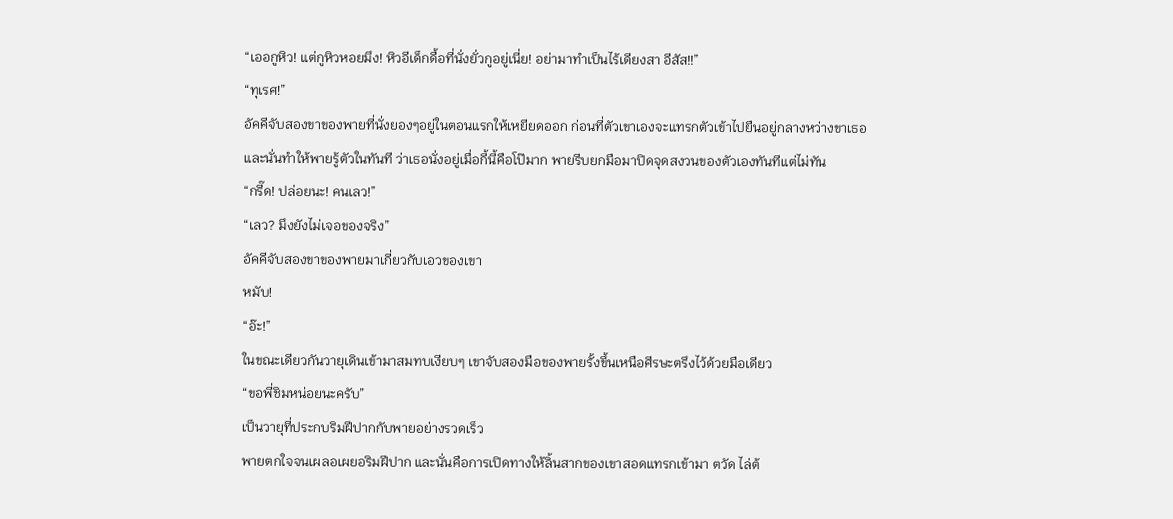“เออกูหิว! แต่กูหิวหอยมึง! หิวอีเด็กดื้อที่นั่งยั่วกูอยู่เนี่ย! อย่ามาทำเป็นไร้เดียงสา อีสัส!!”
“ทุเรศ!”
อัคคีจับสองขาของพายที่นั่งยองๆอยู่ในตอนแรกให้เหยียดออก ก่อนที่ตัวเขาเองจะแทรกตัวเข้าไปยืนอยู่กลางหว่างขาเธอ
และนั่นทำให้พายรู้ตัวในทันที ว่าเธอนั่งอยู่เมื่อกี้นี้คือโป๊มาก พายรีบยกมือมาปิดจุดสงวนของตัวเองทันทีแต่ไม่ทัน
“กรี๊ด! ปล่อยนะ! คนเลว!”
“เลว? มึงยังไม่เจอของจริง”
อัคคีจับสองขาของพายมาเกี่ยวกับเอวของเขา
หมับ!
“อ๊ะ!”
ในขณะเดียวกันวายุเดินเข้ามาสมทบเงียบๆ เขาจับสองมือของพายรั้งขึ้นเหนือศีรษะตรึงไว้ด้วยมือเดียว
“ขอพี่ชิมหน่อยนะครับ”
เป็นวายุที่ประกบริมฝีปากกับพายอย่างรวดเร็ว
พายตกใจจนเผลอเผยอริมฝีปาก และนั่นคือการเปิดทางให้ลิ้นสากของเขาสอดแทรกเข้ามา ตวัด ไล่ต้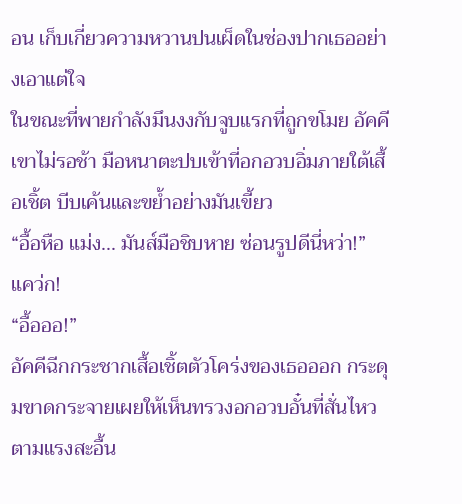อน เก็บเกี่ยวความหวานปนเผ็ดในช่องปากเธออย่างเอาแต่ใจ
ในขณะที่พายกำลังมึนงงกับจูบแรกที่ถูกขโมย อัคคีเขาไม่รอช้า มือหนาตะปบเข้าที่อกอวบอิ่มภายใต้เสื้อเชิ้ต บีบเค้นและขย้ำอย่างมันเขี้ยว
“อื้อหือ แม่ง... มันส์มือชิบหาย ซ่อนรูปดีนี่หว่า!”
แคว่ก!
“อื้อออ!”
อัคคีฉีกกระชากเสื้อเชิ้ตตัวโคร่งของเธอออก กระดุมขาดกระจายเผยให้เห็นทรวงอกอวบอั๋นที่สั่นไหวตามแรงสะอื้น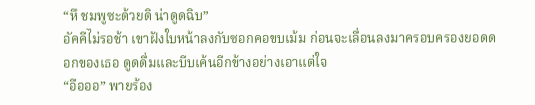“หึ ชมพูซะด้วยดิ น่าดูดฉิบ”
อัคคีไม่รอช้า เขาฝังใบหน้าลงกับซอกคอขบเม้ม ก่อนจะเลื่อนลงมาครอบครองยอดดอกของเธอ ดูดดื่มและบีบเค้นอีกข้างอย่างเอาแต่ใจ
“อือออ” พายร้อง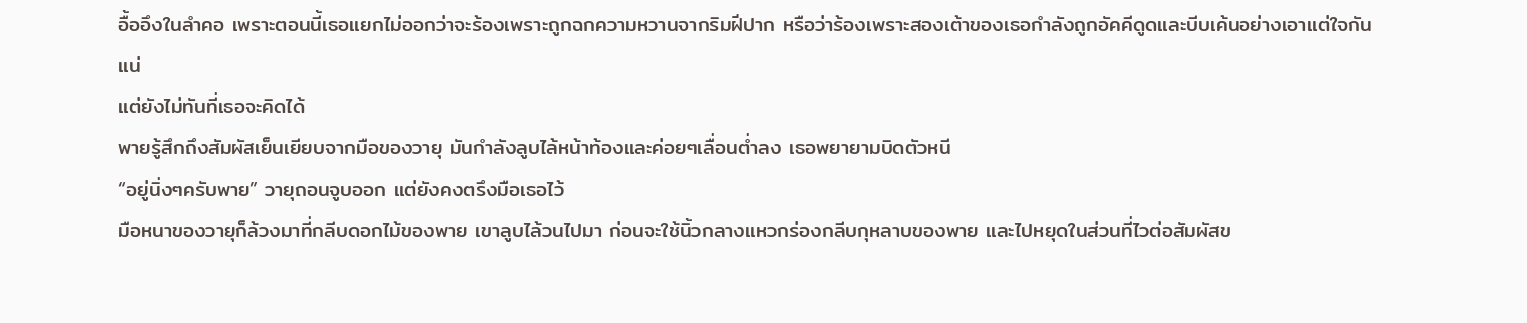อื้ออึงในลำคอ เพราะตอนนี้เธอแยกไม่ออกว่าจะร้องเพราะถูกฉกความหวานจากริมฝีปาก หรือว่าร้องเพราะสองเต้าของเธอกำลังถูกอัคคีดูดและบีบเค้นอย่างเอาแต่ใจกันแน่
แต่ยังไม่ทันที่เธอจะคิดได้
พายรู้สึกถึงสัมผัสเย็นเยียบจากมือของวายุ มันกำลังลูบไล้หน้าท้องและค่อยๆเลื่อนต่ำลง เธอพยายามบิดตัวหนี
“อยู่นิ่งๆครับพาย” วายุถอนจูบออก แต่ยังคงตรึงมือเธอไว้
มือหนาของวายุก็ล้วงมาที่กลีบดอกไม้ของพาย เขาลูบไล้วนไปมา ก่อนจะใช้นิ้วกลางแหวกร่องกลีบกุหลาบของพาย และไปหยุดในส่วนที่ไวต่อสัมผัสข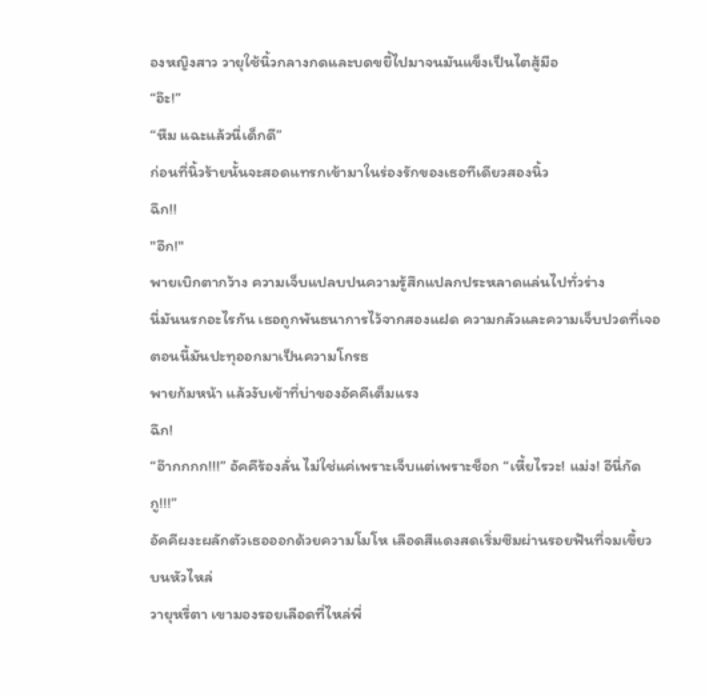องหญิงสาว วายุใช้นิ้วกลางกดและบดขยี้ไปมาจนมันแข็งเป็นไตสู้มือ
“อ๊ะ!”
“หืม แฉะแล้วนี่เด็กดี”
ก่อนที่นิ้วร้ายนั้นจะสอดแทรกเข้ามาในร่องรักของเธอทีเดียวสองนิ้ว
ฉึก!!
"อึก!"
พายเบิกตากว้าง ความเจ็บแปลบปนความรู้สึกแปลกประหลาดแล่นไปทั่วร่าง
นี่มันนรกอะไรกัน เธอถูกพันธนาการไว้จากสองแฝด ความกลัวและความเจ็บปวดที่เจอตอนนี้มันปะทุออกมาเป็นความโกรธ
พายก้มหน้า แล้วงับเข้าที่บ่าของอัคคีเต็มแรง
ฉึก!
“อ๊ากกกก!!!” อัคคีร้องลั่น ไม่ใช่แค่เพราะเจ็บแต่เพราะช็อก “เหี้ยไรวะ! แม่ง! อีนี่กัดกู!!!”
อัคคีผงะผลักตัวเธอออกด้วยความโมโห เลือดสีแดงสดเริ่มซึมผ่านรอยฟันที่จมเขี้ยวบนหัวไหล่
วายุหรี่ตา เขามองรอยเลือดที่ไหล่พี่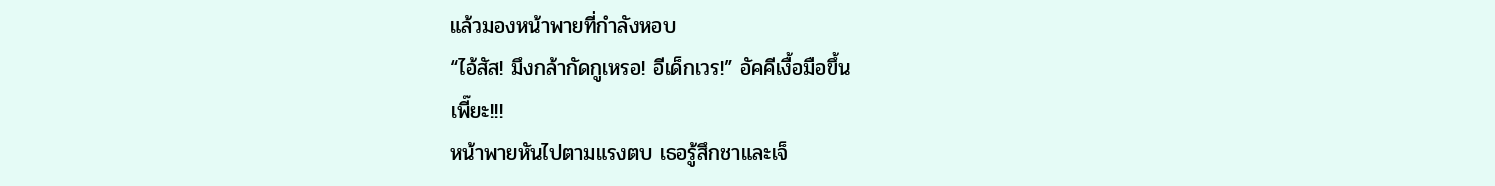แล้วมองหน้าพายที่กำลังหอบ
“ไอ้สัส! มึงกล้ากัดกูเหรอ! อีเด็กเวร!” อัคคีเงื้อมือขึ้น
เพี๊ยะ!!!
หน้าพายหันไปตามแรงตบ เธอรู้สึกชาและเจ็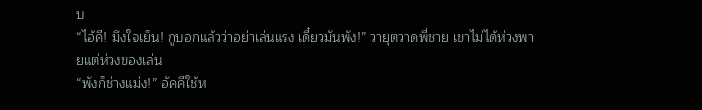บ
“ไอ้คี! มึงใจเย็น! กูบอกแล้วว่าอย่าเล่นแรง เดี๋ยวมันพัง!” วายุตวาดพี่ชาย เขาไม่ได้ห่วงพายแต่ห่วงของเล่น
“พังก็ช่างแม่ง!” อัคคีใช้ห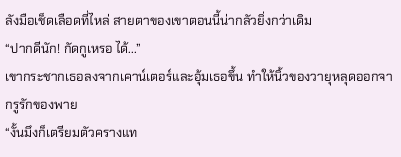ลังมือเช็ดเลือดที่ไหล่ สายตาของเขาตอนนี้น่ากลัวยิ่งกว่าเดิม
“ปากดีนัก! กัดกูเหรอ ได้...”
เขากระชากเธอลงจากเคาน์เตอร์และอุ้มเธอขึ้น ทำให้นิ้วของวายุหลุดออกจากรูรักของพาย
“งั้นมึงก็เตรียมตัวครางแท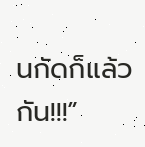นกัดก็แล้วกัน!!!”